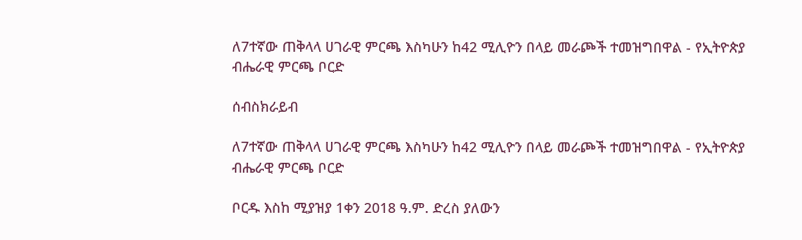ለ7ተኛው ጠቅላላ ሀገራዊ ምርጫ እስካሁን ከ42 ሚሊዮን በላይ መራጮች ተመዝግበዋል - የኢትዮጵያ ብሔራዊ ምርጫ ቦርድ

ሰብስክራይብ

ለ7ተኛው ጠቅላላ ሀገራዊ ምርጫ እስካሁን ከ42 ሚሊዮን በላይ መራጮች ተመዝግበዋል - የኢትዮጵያ ብሔራዊ ምርጫ ቦርድ

ቦርዱ እስከ ሚያዝያ 1ቀን 2018 ዓ.ም. ድረስ ያለውን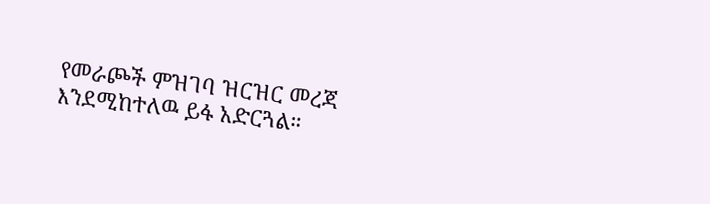የመራጮች ምዝገባ ዝርዝር መረጃ እንደሚከተለዉ ይፋ አድርጓል።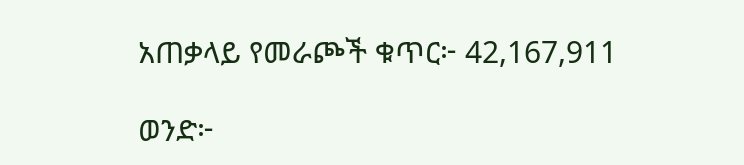አጠቃላይ የመራጮች ቁጥር፦ 42,167,911

ወንድ፦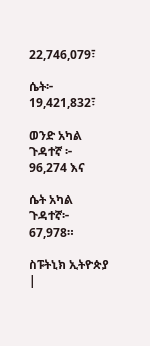22,746,079፣

ሴት፦ 19,421,832፣

ወንድ አካል ጉዳተኛ ፦ 96,274 እና

ሴት አካል ጉዳተኛ፦ 67,978።

ስፑትኒክ ኢትዮጵያ |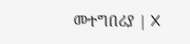መተግበሪያ | X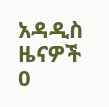አዳዲስ ዜናዎች
0